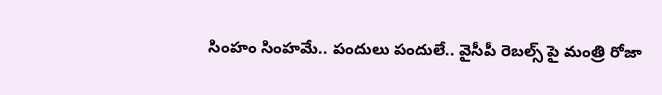సింహం సింహమే.. పందులు పందులే.. వైసీపీ రెబల్స్ పై మంత్రి రోజా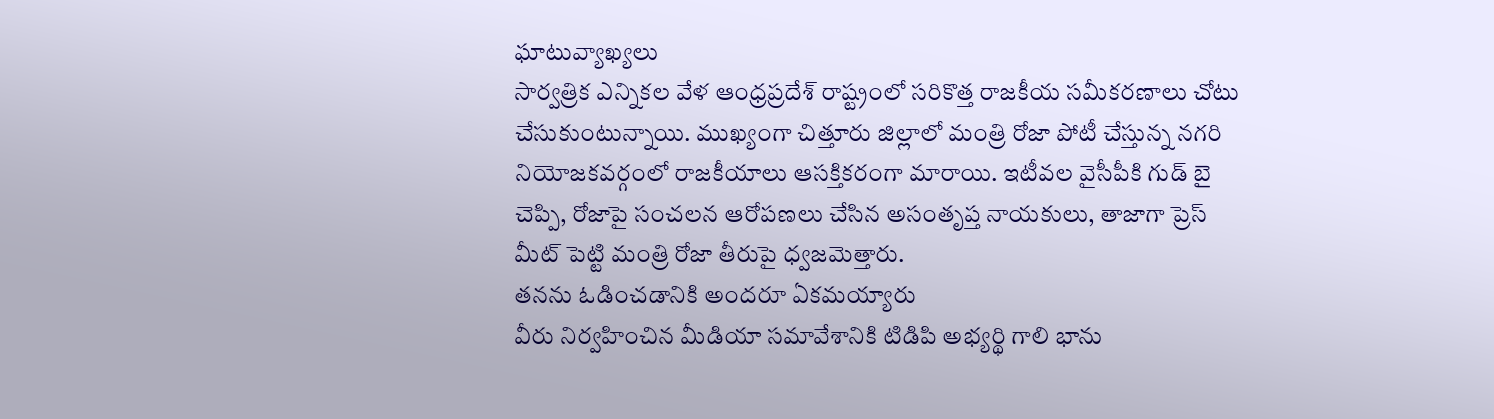ఘాటువ్యాఖ్యలు
సార్వత్రిక ఎన్నికల వేళ ఆంధ్రప్రదేశ్ రాష్ట్రంలో సరికొత్త రాజకీయ సమీకరణాలు చోటు చేసుకుంటున్నాయి. ముఖ్యంగా చిత్తూరు జిల్లాలో మంత్రి రోజా పోటీ చేస్తున్న నగరి నియోజకవర్గంలో రాజకీయాలు ఆసక్తికరంగా మారాయి. ఇటీవల వైసీపీకి గుడ్ బై చెప్పి, రోజాపై సంచలన ఆరోపణలు చేసిన అసంతృప్త నాయకులు, తాజాగా ప్రెస్ మీట్ పెట్టి మంత్రి రోజా తీరుపై ధ్వజమెత్తారు.
తనను ఓడించడానికి అందరూ ఏకమయ్యారు
వీరు నిర్వహించిన మీడియా సమావేశానికి టిడిపి అభ్యర్థి గాలి భాను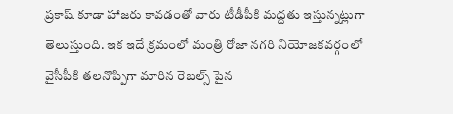ప్రకాష్ కూడా హాజరు కావడంతో వారు టీడీపీకి మద్దతు ఇస్తున్నట్లుగా తెలుస్తుంది. ఇక ఇదే క్రమంలో మంత్రి రోజా నగరి నియోజకవర్గంలో వైసీపీకి తలనొప్పిగా మారిన రెబల్స్ పైన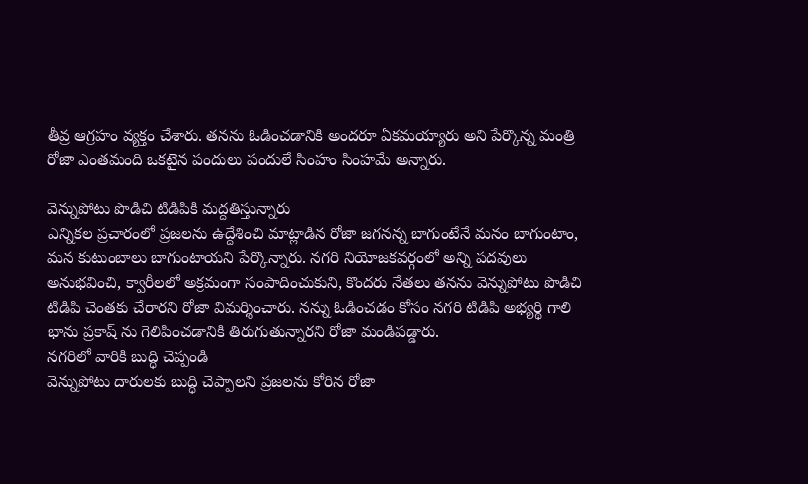తీవ్ర ఆగ్రహం వ్యక్తం చేశారు. తనను ఓడించడానికి అందరూ ఏకమయ్యారు అని పేర్కొన్న మంత్రి రోజా ఎంతమంది ఒకటైన పందులు పందులే సింహం సింహమే అన్నారు.

వెన్నుపోటు పొడిచి టిడిపికి మద్దతిస్తున్నారు
ఎన్నికల ప్రచారంలో ప్రజలను ఉద్దేశించి మాట్లాడిన రోజా జగనన్న బాగుంటేనే మనం బాగుంటాం, మన కుటుంబాలు బాగుంటాయని పేర్కొన్నారు. నగరి నియోజకవర్గంలో అన్ని పదవులు అనుభవించి, క్వారీలలో అక్రమంగా సంపాదించుకుని, కొందరు నేతలు తనను వెన్నుపోటు పొడిచి టిడిపి చెంతకు చేరారని రోజా విమర్శించారు. నన్ను ఓడించడం కోసం నగరి టిడిపి అభ్యర్థి గాలి భాను ప్రకాష్ ను గెలిపించడానికి తిరుగుతున్నారని రోజా మండిపడ్డారు.
నగరిలో వారికి బుద్ధి చెప్పండి
వెన్నుపోటు దారులకు బుద్ధి చెప్పాలని ప్రజలను కోరిన రోజా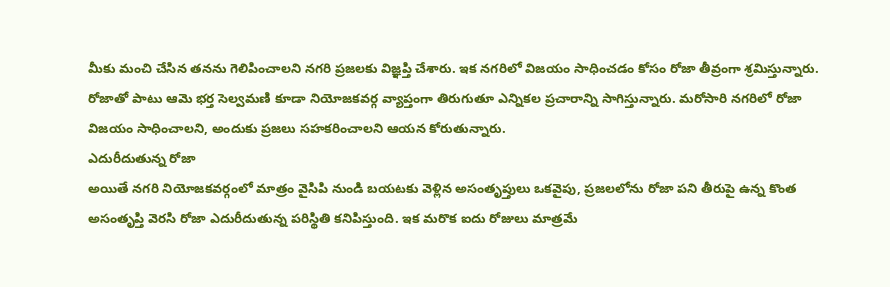మీకు మంచి చేసిన తనను గెలిపించాలని నగరి ప్రజలకు విజ్ఞప్తి చేశారు. ఇక నగరిలో విజయం సాధించడం కోసం రోజా తీవ్రంగా శ్రమిస్తున్నారు. రోజాతో పాటు ఆమె భర్త సెల్వమణి కూడా నియోజకవర్గ వ్యాప్తంగా తిరుగుతూ ఎన్నికల ప్రచారాన్ని సాగిస్తున్నారు. మరోసారి నగరిలో రోజా విజయం సాధించాలని, అందుకు ప్రజలు సహకరించాలని ఆయన కోరుతున్నారు.
ఎదురీదుతున్న రోజా
అయితే నగరి నియోజకవర్గంలో మాత్రం వైసిపి నుండి బయటకు వెళ్లిన అసంతృప్తులు ఒకవైపు, ప్రజలలోను రోజా పని తీరుపై ఉన్న కొంత అసంతృప్తి వెరసి రోజా ఎదురీదుతున్న పరిస్థితి కనిపిస్తుంది. ఇక మరొక ఐదు రోజులు మాత్రమే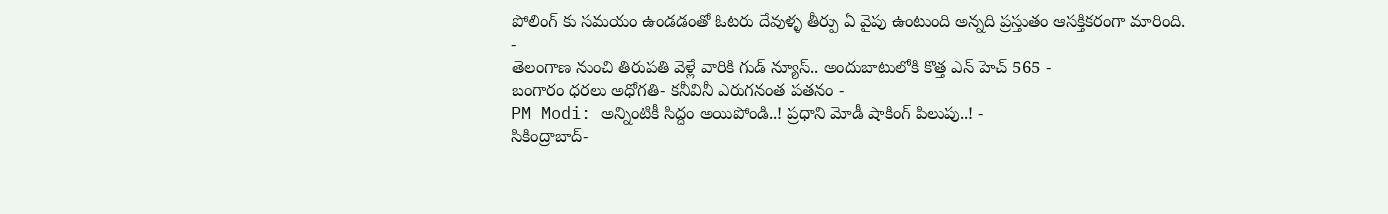పోలింగ్ కు సమయం ఉండడంతో ఓటరు దేవుళ్ళ తీర్పు ఏ వైపు ఉంటుంది అన్నది ప్రస్తుతం ఆసక్తికరంగా మారింది.
-
తెలంగాణ నుంచి తిరుపతి వెళ్లే వారికి గుడ్ న్యూస్.. అందుబాటులోకి కొత్త ఎన్ హెచ్ 565 -
బంగారం ధరలు అధోగతి- కనీవినీ ఎరుగనంత పతనం -
PM Modi: అన్నింటికీ సిద్దం అయిపోండి..! ప్రధాని మోడీ షాకింగ్ పిలుపు..! -
సికింద్రాబాద్-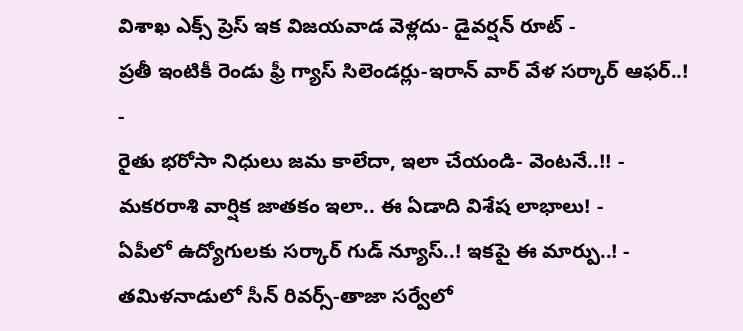విశాఖ ఎక్స్ ప్రెస్ ఇక విజయవాడ వెళ్లదు- డైవర్షన్ రూట్ -
ప్రతీ ఇంటికీ రెండు ఫ్రీ గ్యాస్ సిలెండర్లు-ఇరాన్ వార్ వేళ సర్కార్ ఆఫర్..! -
రైతు భరోసా నిధులు జమ కాలేదా, ఇలా చేయండి- వెంటనే..!! -
మకరరాశి వార్షిక జాతకం ఇలా.. ఈ ఏడాది విశేష లాభాలు! -
ఏపీలో ఉద్యోగులకు సర్కార్ గుడ్ న్యూస్..! ఇకపై ఈ మార్పు..! -
తమిళనాడులో సీన్ రివర్స్-తాజా సర్వేలో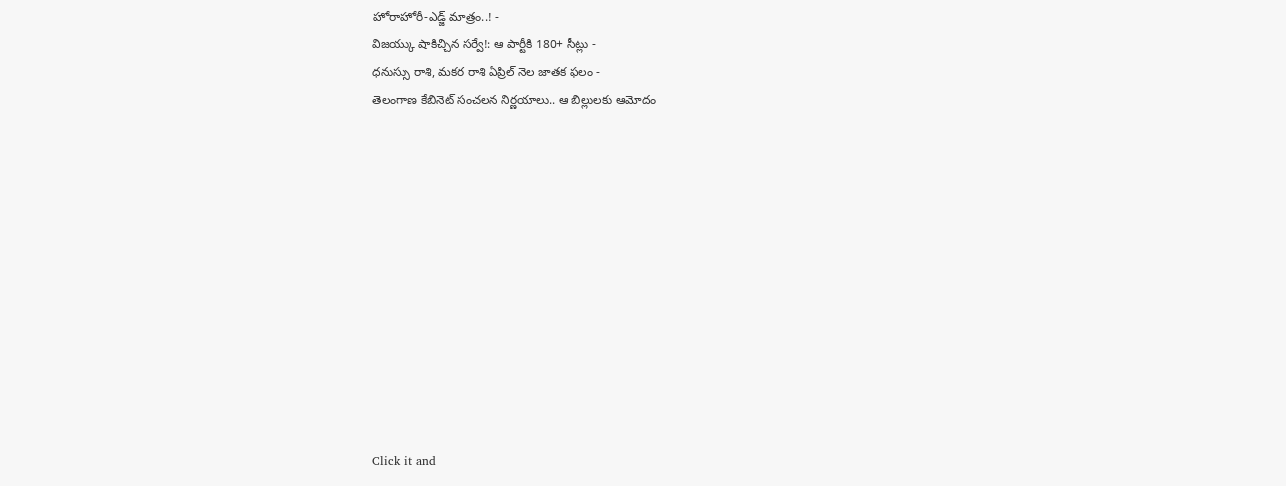హోరాహోరీ-ఎడ్జ్ మాత్రం..! -
విజయ్కు షాకిచ్చిన సర్వే!: ఆ పార్టీకి 180+ సీట్లు -
ధనుస్సు రాశి, మకర రాశి ఏప్రిల్ నెల జాతక ఫలం -
తెలంగాణ కేబినెట్ సంచలన నిర్ణయాలు.. ఆ బిల్లులకు ఆమోదం












Click it and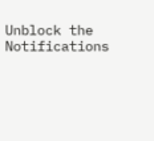Unblock the Notifications